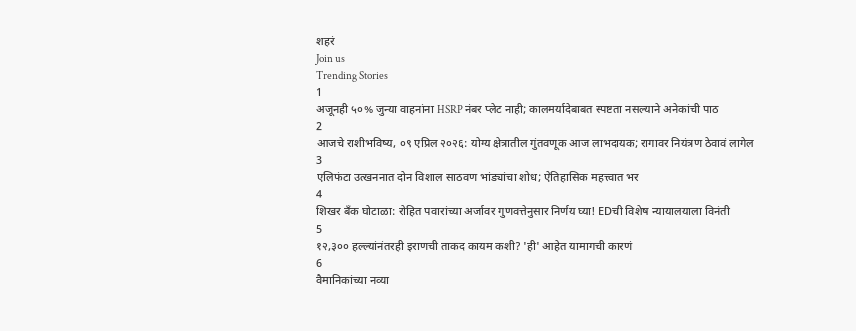शहरं
Join us
Trending Stories
1
अजूनही ५०% जुन्या वाहनांना HSRP नंबर प्लेट नाही; कालमर्यादेबाबत स्पष्टता नसल्याने अनेकांची पाठ
2
आजचे राशीभविष्य, ०९ एप्रिल २०२६: योग्य क्षेत्रातील गुंतवणूक आज लाभदायक; रागावर नियंत्रण ठेवावं लागेल
3
एलिफंटा उत्खननात दोन विशाल साठवण भांड्यांचा शोध; ऐतिहासिक महत्त्वात भर
4
शिखर बँक घोटाळा: रोहित पवारांच्या अर्जावर गुणवत्तेनुसार निर्णय घ्या! EDची विशेष न्यायालयाला विनंती
5
१२,३०० हल्ल्यांनंतरही इराणची ताकद कायम कशी? 'ही' आहेत यामागची कारणं
6
वैमानिकांच्या नव्या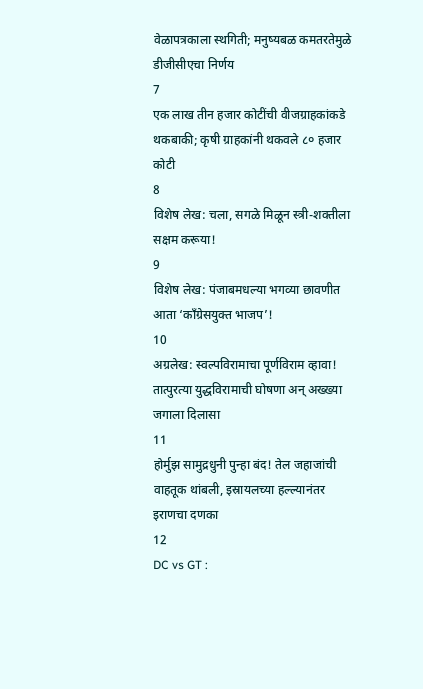वेळापत्रकाला स्थगिती; मनुष्यबळ कमतरतेमुळे डीजीसीएचा निर्णय
7
एक लाख तीन हजार कोटींची वीजग्राहकांकडे थकबाकी; कृषी ग्राहकांनी थकवले ८० हजार कोटी
8
विशेष लेख: चला, सगळे मिळून स्त्री-शक्तीला सक्षम करूया!
9
विशेष लेख: पंजाबमधल्या भगव्या छावणीत आता ‘काँग्रेसयुक्त भाजप’!
10
अग्रलेख: स्वल्पविरामाचा पूर्णविराम व्हावा! तात्पुरत्या युद्धविरामाची घोषणा अन् अख्ख्या जगाला दिलासा
11
होर्मुझ सामुद्रधुनी पुन्हा बंद! तेल जहाजांची वाहतूक थांबली, इस्रायलच्या हल्ल्यानंतर इराणचा दणका
12
DC vs GT :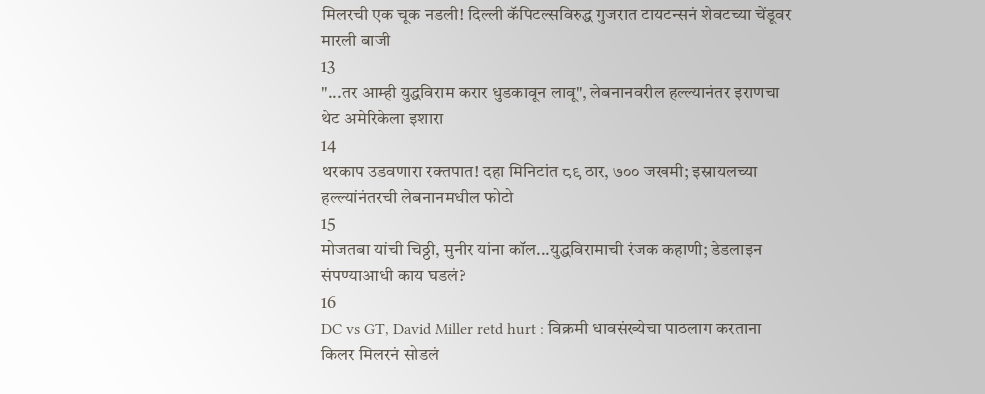मिलरची एक चूक नडली! दिल्ली कॅपिटल्सविरुद्ध गुजरात टायटन्सनं शेवटच्या चेंडूवर मारली बाजी
13
"...तर आम्ही युद्धविराम करार धुडकावून लावू", लेबनानवरील हल्ल्यानंतर इराणचा थेट अमेरिकेला इशारा
14
थरकाप उडवणारा रक्तपात! दहा मिनिटांत ८९ ठार, ७०० जखमी; इस्रायलच्या हल्ल्यांनंतरची लेबनानमधील फोटो
15
मोजतबा यांची चिठ्ठी, मुनीर यांना कॉल...युद्धविरामाची रंजक कहाणी; डेडलाइन संपण्याआधी काय घडलं?
16
DC vs GT, David Miller retd hurt : विक्रमी धावसंख्येचा पाठलाग करताना किलर मिलरनं सोडलं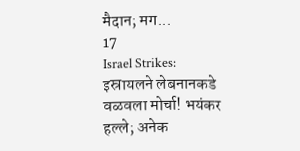मैदान; मग...
17
Israel Strikes: इस्रायलने लेबनानकडे वळवला मोर्चा! भयंकर हल्ले; अनेक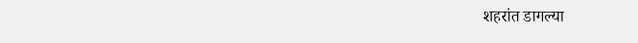शहरांत डागल्या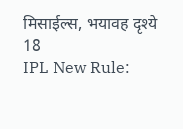मिसाईल्स, भयावह दृश्ये
18
IPL New Rule: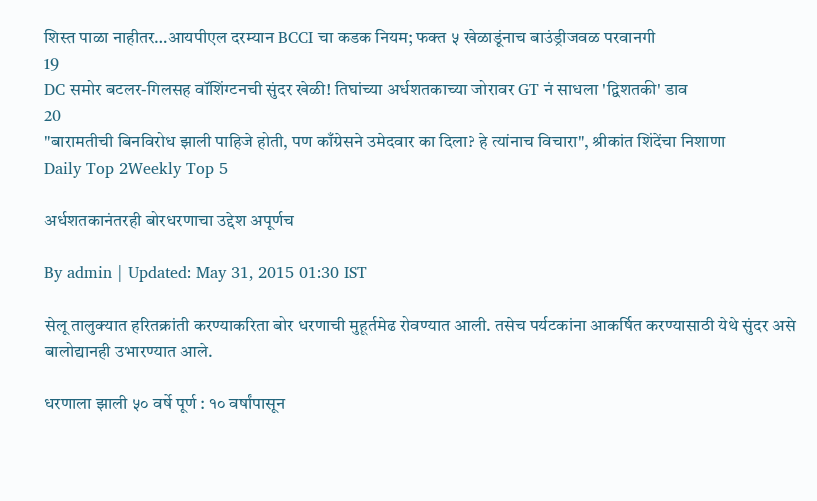शिस्त पाळा नाहीतर…आयपीएल दरम्यान BCCI चा कडक नियम; फक्त ५ खेळाडूंनाच बाउंड्रीजवळ परवानगी
19
DC समोर बटलर-गिलसह वॉशिंग्टनची सुंदर खेळी! तिघांच्या अर्धशतकाच्या जोरावर GT नं साधला 'द्विशतकी' डाव
20
"बारामतीची बिनविरोध झाली पाहिजे होती, पण काँग्रेसने उमेदवार का दिला? हे त्यांनाच विचारा", श्रीकांत शिंदेंचा निशाणा
Daily Top 2Weekly Top 5

अर्धशतकानंतरही बोरधरणाचा उद्देश अपूर्णच

By admin | Updated: May 31, 2015 01:30 IST

सेलू तालुक्यात हरितक्रांती करण्याकरिता बोर धरणाची मुहूर्तमेढ रोवण्यात आली. तसेच पर्यटकांना आकर्षित करण्यासाठी येथे सुंदर असे बालोद्यानही उभारण्यात आले.

धरणाला झाली ५० वर्षे पूर्ण : १० वर्षांपासून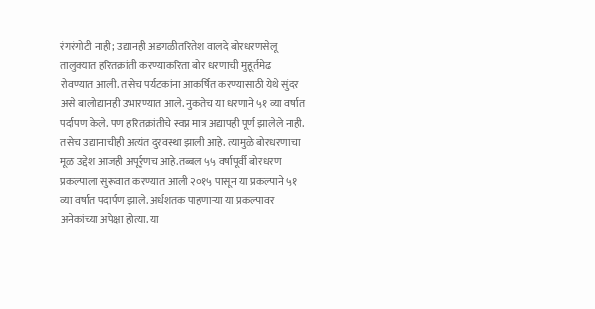रंगरंगोटी नाही; उद्यानही अडगळीतरितेश वालदे बोरधरणसेलू तालुक्यात हरितक्रांती करण्याकरिता बोर धरणाची मुहूर्तमेढ रोवण्यात आली. तसेच पर्यटकांना आकर्षित करण्यासाठी येथे सुंदर असे बालोद्यानही उभारण्यात आले. नुकतेच या धरणाने ५१ व्या वर्षात पर्दापण केले. पण हरितक्रांतीचे स्वप्न मात्र अद्यापही पूर्ण झालेले नाही. तसेच उद्यानाचीही अत्यंत दुरवस्था झाली आहे. त्यामुळे बोरधरणाचा मूळ उद्देश आजही अपूर्र्णच आहे.तब्बल ५५ वर्षापूर्वी बोरधरण प्रकल्पाला सुरूवात करण्यात आली २०१५ पासून या प्रकल्पाने ५१ व्या वर्षात पदार्पण झाले. अर्धशतक पाहणाऱ्या या प्रकल्पावर अनेकांच्या अपेक्षा होत्या. या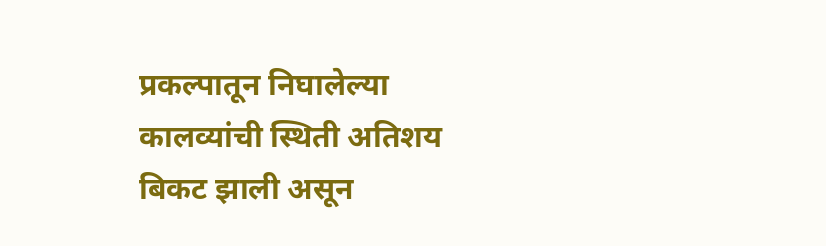प्रकल्पातून निघालेल्या कालव्यांची स्थिती अतिशय बिकट झाली असून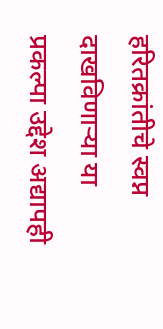हरितक्रांतीचे स्वप्न दाखविणाऱ्या या प्रकल्पा उद्देश अद्यापही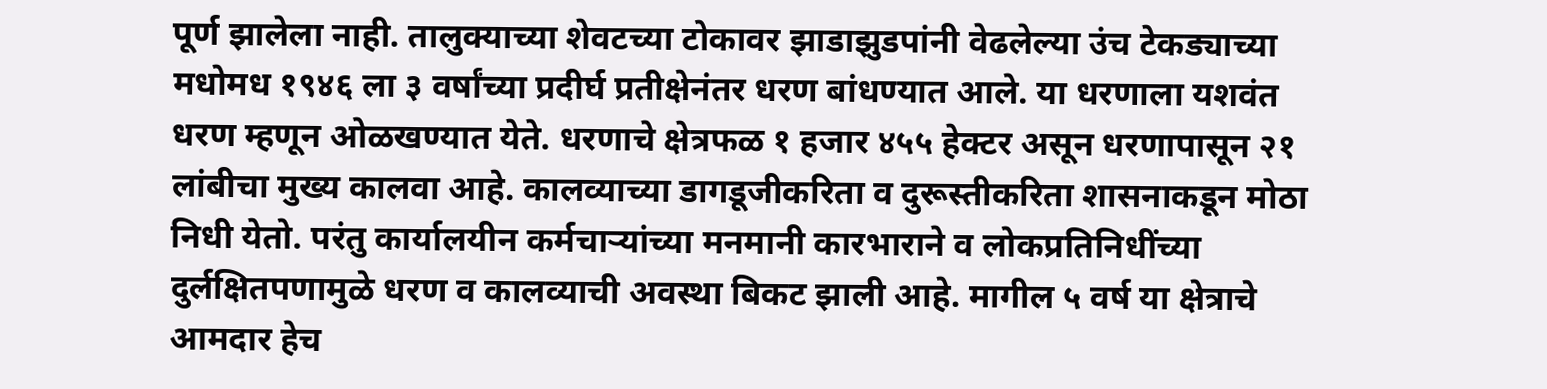पूर्ण झालेला नाही. तालुक्याच्या शेवटच्या टोकावर झाडाझुडपांनी वेढलेल्या उंच टेकड्याच्या मधोमध १९४६ ला ३ वर्षांच्या प्रदीर्घ प्रतीक्षेनंतर धरण बांधण्यात आले. या धरणाला यशवंत धरण म्हणून ओळखण्यात येते. धरणाचे क्षेत्रफळ १ हजार ४५५ हेक्टर असून धरणापासून २१ लांबीचा मुख्य कालवा आहे. कालव्याच्या डागडूजीकरिता व दुरूस्तीकरिता शासनाकडून मोठा निधी येतो. परंतु कार्यालयीन कर्मचाऱ्यांच्या मनमानी कारभाराने व लोकप्रतिनिधींच्या दुर्लक्षितपणामुळे धरण व कालव्याची अवस्था बिकट झाली आहे. मागील ५ वर्ष या क्षेत्राचे आमदार हेच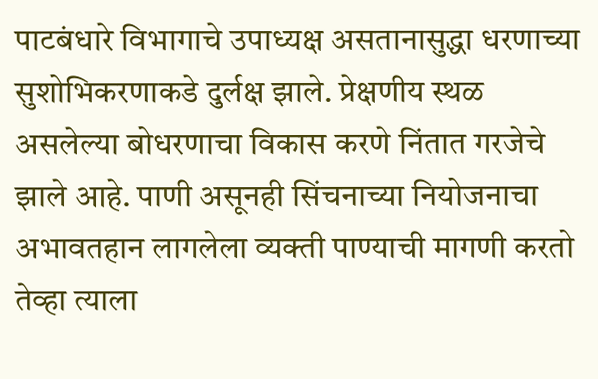पाटबंधारे विभागाचे उपाध्यक्ष असतानासुद्धा धरणाच्या सुशोभिकरणाकडे दुर्लक्ष झाले. प्रेक्षणीय स्थळ असलेल्या बोधरणाचा विकास करणे निंतात गरजेचे झाले आहे. पाणी असूनही सिंचनाच्या नियोजनाचा अभावतहान लागलेला व्यक्ती पाण्याची मागणी करतो तेव्हा त्याला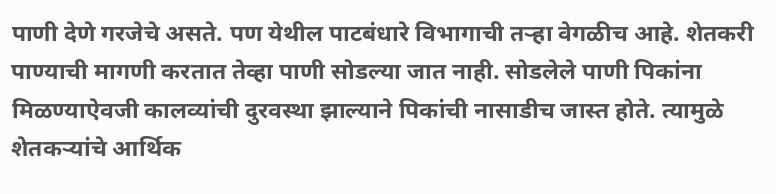पाणी देणे गरजेचे असते. पण येथील पाटबंधारे विभागाची तऱ्हा वेगळीच आहे. शेतकरी पाण्याची मागणी करतात तेव्हा पाणी सोडल्या जात नाही. सोडलेले पाणी पिकांना मिळण्याऐवजी कालव्यांची दुरवस्था झाल्याने पिकांची नासाडीच जास्त होते. त्यामुळे शेतकऱ्यांचे आर्थिक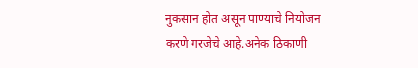नुकसान होत असून पाण्याचे नियोजन करणे गरजेचे आहे.अनेक ठिकाणी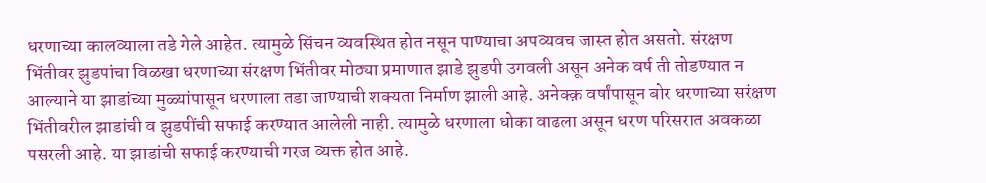धरणाच्या कालव्याला तडे गेले आहेत. त्यामुळे सिंचन व्यवस्थित होत नसून पाण्याचा अपव्यवच जास्त होत असतो. संरक्षण भिंतीवर झुडपांचा विळखा धरणाच्या संरक्षण भिंतीवर मोठ्या प्रमाणात झाडे झुडपी उगवली असून अनेक वर्ष ती तोडण्यात न आल्याने या झाडांच्या मुळ्यांपासून धरणाला तडा जाण्याची शक्यता निर्माण झाली आहे. अनेक्क़ वर्षांपासून बोर धरणाच्या सरंक्षण भिंतीवरील झाडांची व झुडपींची सफाई करण्यात आलेली नाही. त्यामुळे धरणाला धोका वाढला असून धरण परिसरात अवकळा पसरली आहे. या झाडांची सफाई करण्याची गरज व्यक्त होत आहे.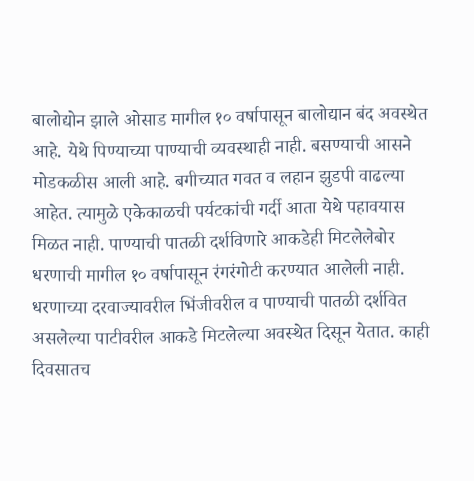बालोद्योन झाले ओसाड मागील १० वर्षापासून बालोद्यान बंद अवस्थेत आहे. येथे पिण्याच्या पाण्याची व्यवस्थाही नाही. बसण्याची आसने मोडकळीस आली आहे. बगीच्यात गवत व लहान झुडपी वाढल्या आहेत. त्यामुळे एकेकाळची पर्यटकांची गर्दी आता येथे पहावयास मिळत नाही. पाण्याची पातळी दर्शविणारे आकडेही मिटलेलेबोर धरणाची मागील १० वर्षापासून रंगरंगोटी करण्यात आलेली नाही. धरणाच्या दरवाज्यावरील भिंजीवरील व पाण्याची पातळी दर्शवित असलेल्या पाटीवरील आकडे मिटलेल्या अवस्थेत दिसून येतात. काही दिवसातच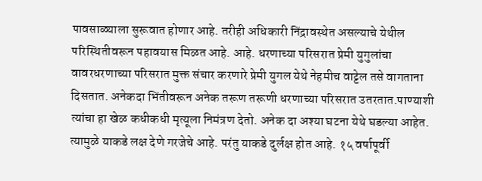पावसाळ्याला सुरूवात होणार आहे. तरीही अधिकारी निंद्रावस्थेत असल्याचे येथील परिस्थितीवरून पहावयास मिळत आहे. आहे. धरणाच्या परिसरात प्रेमी युगुलांचा वावरधरणाच्या परिसरात मुक्त संचार करणारे प्रेमी युगल येथे नेहमीच वाट्टेल तसे वागताना दिसतात. अनेकदा भिंतीवरून अनेक तरूण तरूणी धरणाच्या परिसरात उतरतात.पाण्याशी त्यांचा हा खेळ कधीकधी मृत्यूला निमंत्रण देतो. अनेक दा अश्या घटना येथे घडल्या आहेत. त्यामुळे याकडे लक्ष देणे गरजेचे आहे. परंतु याकडे दुर्लक्ष होत आहे. १५ वर्षापूर्वी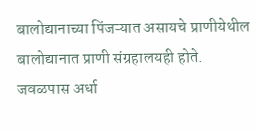बालोद्यानाच्या पिंजऱ्यात असायचे प्राणीयेथील बालोद्यानात प्राणी संग्रहालयही होते. जवळपास अर्धा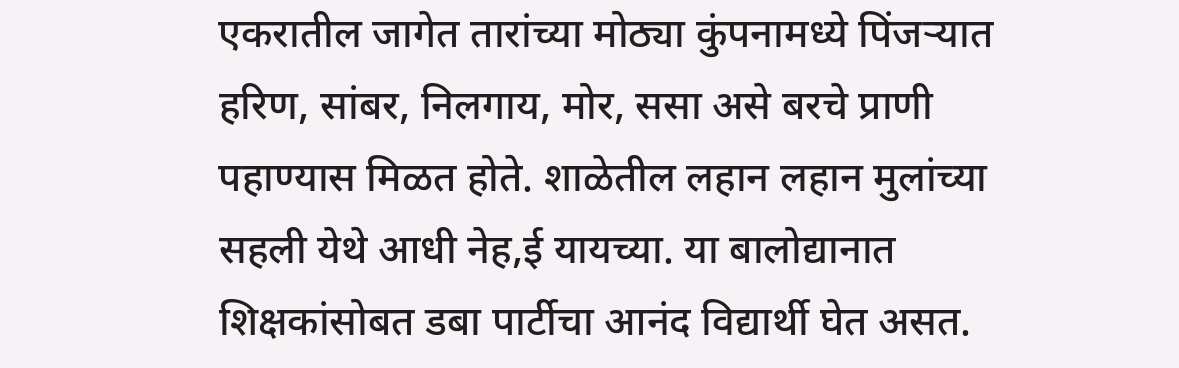एकरातील जागेत तारांच्या मोठ्या कुंपनामध्ये पिंजऱ्यात हरिण, सांबर, निलगाय, मोर, ससा असे बरचे प्राणी पहाण्यास मिळत होते. शाळेतील लहान लहान मुलांच्या सहली येथे आधी नेह,ई यायच्या. या बालोद्यानात शिक्षकांसोबत डबा पार्टीचा आनंद विद्यार्थी घेत असत.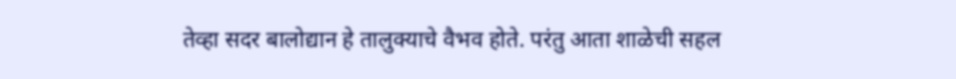तेव्हा सदर बालोद्यान हे तालुक्याचे वैभव होते. परंतु आता शाळेची सहल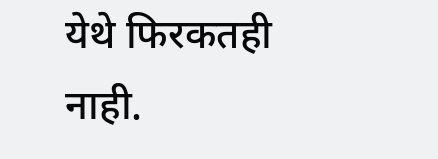येथे फिरकतही नाही.